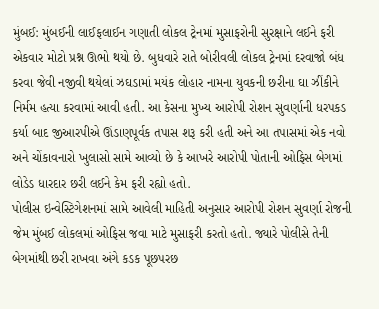મુંબઈ: મુંબઈની લાઈફલાઈન ગણાતી લોકલ ટ્રેનમાં મુસાફરોની સુરક્ષાને લઈને ફરી એકવાર મોટો પ્રશ્ન ઊભો થયો છે. બુધવારે રાતે બોરીવલી લોકલ ટ્રેનમાં દરવાજો બંધ કરવા જેવી નજીવી થયેલાં ઝઘડામાં મયંક લોહાર નામના યુવકની છરીના ઘા ઝીંકીને નિર્મમ હત્યા કરવામાં આવી હતી. આ કેસના મુખ્ય આરોપી રોશન સુવર્ણાની ધરપકડ કર્યા બાદ જીઆરપીએ ઊંડાણપૂર્વક તપાસ શરૂ કરી હતી અને આ તપાસમાં એક નવો અને ચોંકાવનારો ખુલાસો સામે આવ્યો છે કે આખરે આરોપી પોતાની ઓફિસ બેગમાં લોડેડ ધારદાર છરી લઈને કેમ ફરી રહ્યો હતો.
પોલીસ ઇન્વેસ્ટિગેશનમાં સામે આવેલી માહિતી અનુસાર આરોપી રોશન સુવર્ણા રોજની જેમ મુંબઈ લોકલમાં ઓફિસ જવા માટે મુસાફરી કરતો હતો. જ્યારે પોલીસે તેની બેગમાંથી છરી રાખવા અંગે કડક પૂછપરછ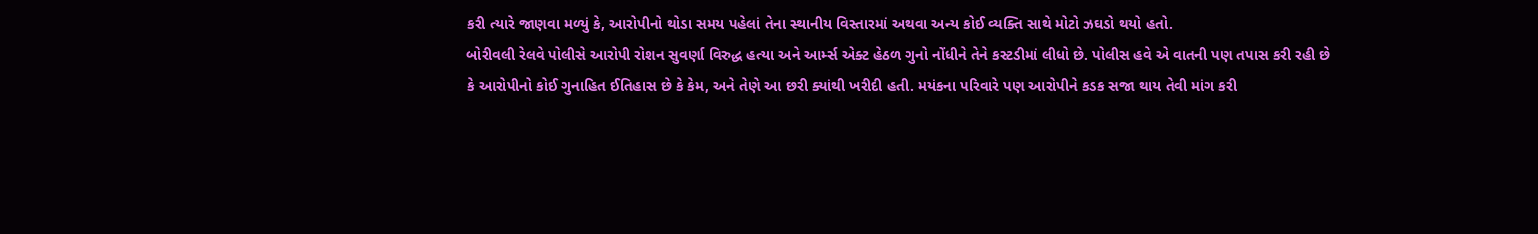કરી ત્યારે જાણવા મળ્યું કે, આરોપીનો થોડા સમય પહેલાં તેના સ્થાનીય વિસ્તારમાં અથવા અન્ય કોઈ વ્યક્તિ સાથે મોટો ઝઘડો થયો હતો.
બોરીવલી રેલવે પોલીસે આરોપી રોશન સુવર્ણા વિરુદ્ધ હત્યા અને આર્મ્સ એક્ટ હેઠળ ગુનો નોંધીને તેને કસ્ટડીમાં લીધો છે. પોલીસ હવે એ વાતની પણ તપાસ કરી રહી છે કે આરોપીનો કોઈ ગુનાહિત ઈતિહાસ છે કે કેમ, અને તેણે આ છરી ક્યાંથી ખરીદી હતી. મયંકના પરિવારે પણ આરોપીને કડક સજા થાય તેવી માંગ કરી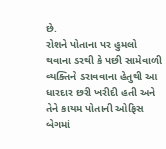છે.
રોશને પોતાના પર હુમલો થવાના ડરથી કે પછી સામેવાળી વ્યક્તિને ડરાવવાના હેતુથી આ ધારદાર છરી ખરીદી હતી અને તેને કાયમ પોતાની ઓફિસ બેગમાં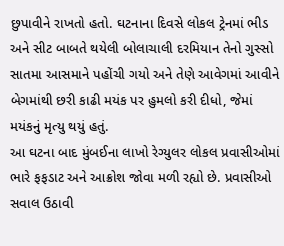છુપાવીને રાખતો હતો. ઘટનાના દિવસે લોકલ ટ્રેનમાં ભીડ અને સીટ બાબતે થયેલી બોલાચાલી દરમિયાન તેનો ગુસ્સો સાતમા આસમાને પહોંચી ગયો અને તેણે આવેગમાં આવીને બેગમાંથી છરી કાઢી મયંક પર હુમલો કરી દીધો, જેમાં મયંકનું મૃત્યુ થયું હતું.
આ ઘટના બાદ મુંબઈના લાખો રેગ્યુલર લોકલ પ્રવાસીઓમાં ભારે ફફડાટ અને આક્રોશ જોવા મળી રહ્યો છે. પ્રવાસીઓ સવાલ ઉઠાવી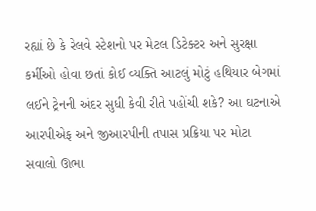રહ્યાં છે કે રેલવે સ્ટેશનો પર મેટલ ડિટેક્ટર અને સુરક્ષા કર્મીઓ હોવા છતાં કોઈ વ્યક્તિ આટલું મોટું હથિયાર બેગમાં લઈને ટ્રેનની અંદર સુધી કેવી રીતે પહોંચી શકે? આ ઘટનાએ આરપીએફ અને જીઆરપીની તપાસ પ્રક્રિયા પર મોટા સવાલો ઊભા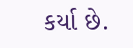કર્યા છે.